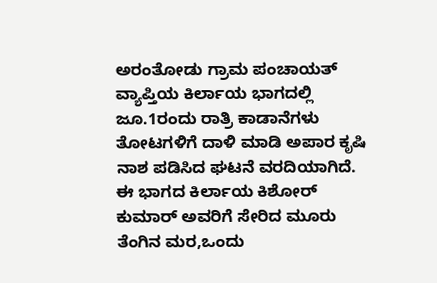ಅರಂತೋಡು ಗ್ರಾಮ ಪಂಚಾಯತ್ ವ್ಯಾಪ್ತಿಯ ಕಿರ್ಲಾಯ ಭಾಗದಲ್ಲಿ ಜೂ.1ರಂದು ರಾತ್ರಿ ಕಾಡಾನೆಗಳು ತೋಟಗಳಿಗೆ ದಾಳಿ ಮಾಡಿ ಅಪಾರ ಕೃಷಿ ನಾಶ ಪಡಿಸಿದ ಘಟನೆ ವರದಿಯಾಗಿದೆ.
ಈ ಭಾಗದ ಕಿರ್ಲಾಯ ಕಿಶೋರ್ ಕುಮಾರ್ ಅವರಿಗೆ ಸೇರಿದ ಮೂರು ತೆಂಗಿನ ಮರ,ಒಂದು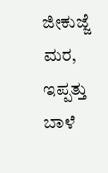ಜೀಕುಜ್ಜೆ ಮರ, ಇಪ್ಪತ್ತು ಬಾಳೆ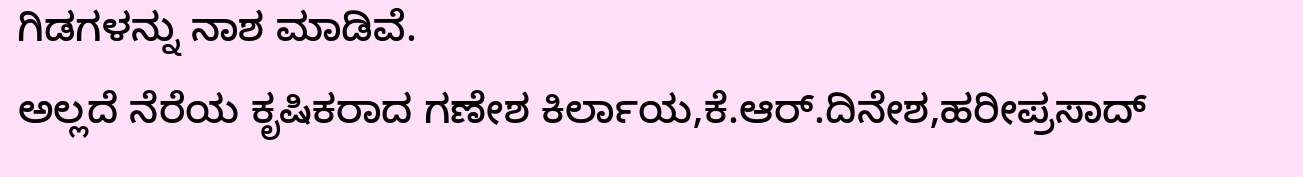ಗಿಡಗಳನ್ನು ನಾಶ ಮಾಡಿವೆ.
ಅಲ್ಲದೆ ನೆರೆಯ ಕೃಷಿಕರಾದ ಗಣೇಶ ಕಿರ್ಲಾಯ,ಕೆ.ಆರ್.ದಿನೇಶ,ಹರೀಪ್ರಸಾದ್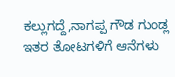ಕಲ್ಲುಗದ್ದೆ,ನಾಗಪ್ಪ ಗೌಡ ಗುಂಡ್ಲ ಇತರ ತೋಟಗಳಿಗೆ ಆನೆಗಳು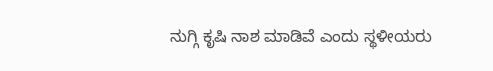ನುಗ್ಗಿ ಕೃಷಿ ನಾಶ ಮಾಡಿವೆ ಎಂದು ಸ್ಥಳೀಯರು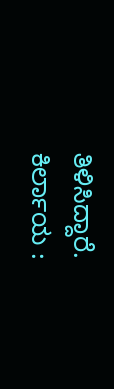ತಿಳಿಸಿದ್ದಾರೆ.
ಕಿರ್ಲಾಯ :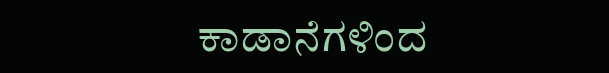ಕಾಡಾನೆಗಳಿಂದ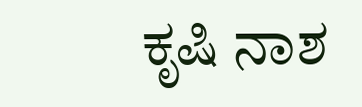ಕೃಷಿ ನಾಶ